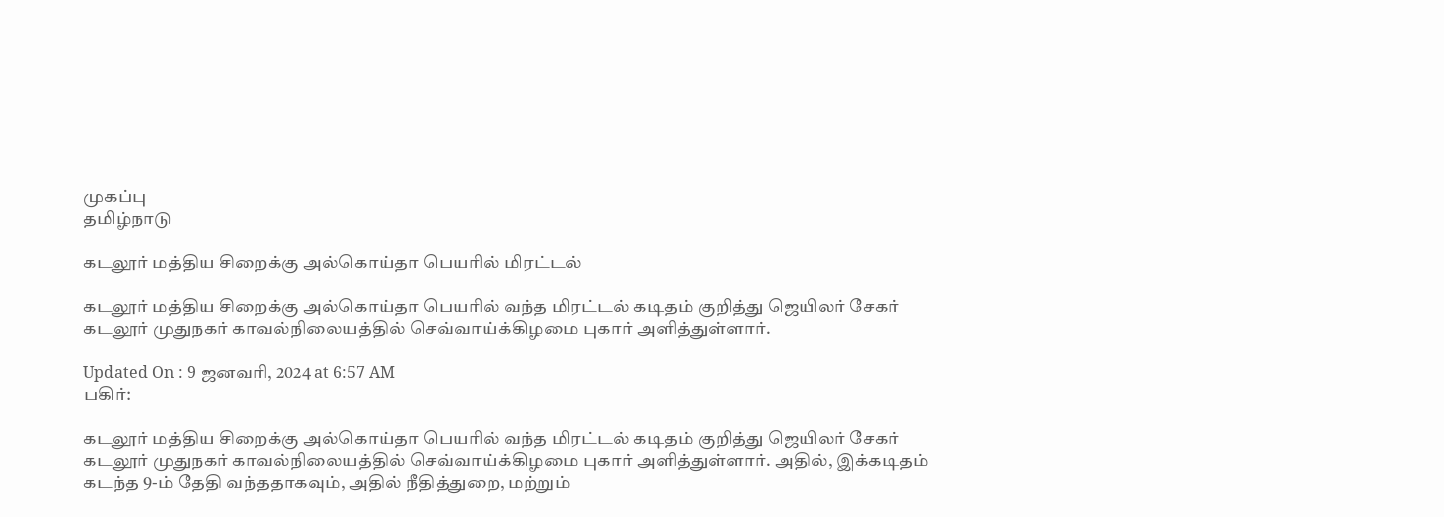முகப்பு
தமிழ்நாடு

கடலூர் மத்திய சிறைக்கு அல்கொய்தா பெயரில் மிரட்டல்

கடலூர் மத்திய சிறைக்கு அல்கொய்தா பெயரில் வந்த மிரட்டல் கடிதம் குறித்து ஜெயிலர் சேகர் கடலூர் முதுநகர் காவல்நிலையத்தில் செவ்வாய்க்கிழமை புகார் அளித்துள்ளார்.

Updated On : 9 ஜனவரி, 2024 at 6:57 AM
பகிர்:

கடலூர் மத்திய சிறைக்கு அல்கொய்தா பெயரில் வந்த மிரட்டல் கடிதம் குறித்து ஜெயிலர் சேகர் கடலூர் முதுநகர் காவல்நிலையத்தில் செவ்வாய்க்கிழமை புகார் அளித்துள்ளார். அதில், இக்கடிதம் கடந்த 9-ம் தேதி வந்ததாகவும், அதில் நீதித்துறை, மற்றும்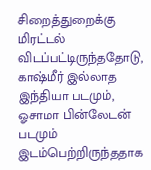சிறைத்துறைக்கு மிரட்டல் விடப்பட்டிருந்ததோடு, காஷ்மீர் இல்லாத இந்தியா படமும், ஓசாமா பின்லேடன் படமும் இடம்பெற்றிருந்ததாக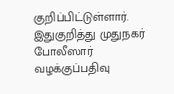குறிப்பிட்டுள்ளார். இதுகுறித்து முதுநகர் போலீஸார் வழக்குப்பதிவு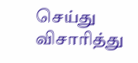செய்து விசாரித்து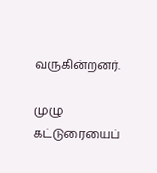வருகின்றனர்.

முழு கட்டுரையைப்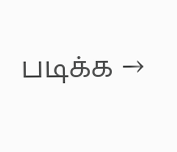படிக்க →